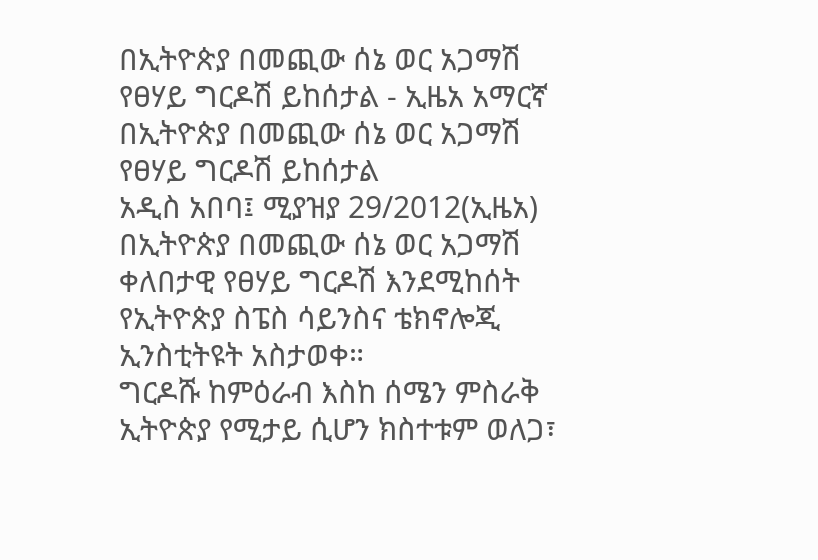በኢትዮጵያ በመጪው ሰኔ ወር አጋማሽ የፀሃይ ግርዶሽ ይከሰታል - ኢዜአ አማርኛ
በኢትዮጵያ በመጪው ሰኔ ወር አጋማሽ የፀሃይ ግርዶሽ ይከሰታል
አዲስ አበባ፤ ሚያዝያ 29/2012(ኢዜአ) በኢትዮጵያ በመጪው ሰኔ ወር አጋማሽ ቀለበታዊ የፀሃይ ግርዶሽ እንደሚከሰት የኢትዮጵያ ስፔስ ሳይንስና ቴክኖሎጂ ኢንስቲትዩት አስታወቀ።
ግርዶሹ ከምዕራብ እስከ ሰሜን ምስራቅ ኢትዮጵያ የሚታይ ሲሆን ክስተቱም ወለጋ፣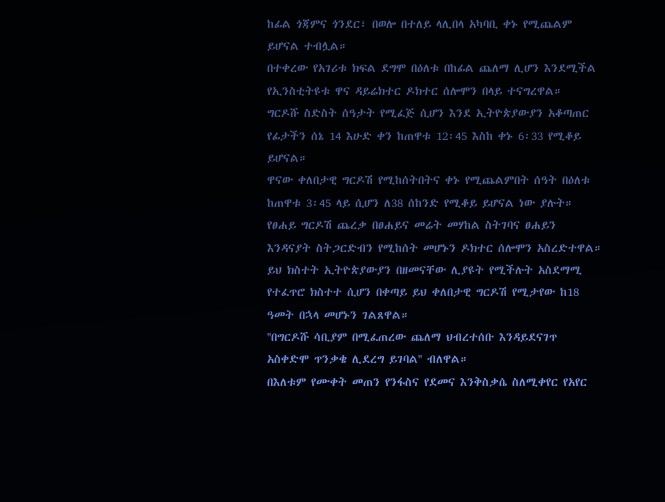ከፊል ጎጃምና ጎንደር፣ በወሎ በተለይ ላሊበላ አካባቢ ቀኑ የሚጨልም ይሆናል ተብሏል።
በተቀረው የአገሪቱ ክፍል ደግሞ በዕለቱ በከፊል ጨለማ ሊሆን እንደሚችል የኢንስቲትዩቱ ዋና ዳይሬክተር ዶክተር ሰሎሞን በላይ ተናግረዋል።
ግርዶሹ ስድስት ሰዓታት የሚፈጅ ሲሆን እንደ ኢትዮጵያውያን አቆጣጠር የፊታችን ሰኔ 14 እሁድ ቀን ከጠዋቱ 12፡45 እስከ ቀኑ 6፡33 የሚቆይ ይሆናል።
ዋናው ቀለበታዊ ግርዶሽ የሚከሰትበትና ቀኑ የሚጨልምበት ሰዓት በዕለቱ ከጠዋቱ 3፡45 ላይ ሲሆን ለ38 ሰከንድ የሚቆይ ይሆናል ነው ያሉት።
የፀሐይ ግርዶሽ ጨረቃ በፀሐይና መሬት መሃከል ስትገባና ፀሐይን እንዳናያት ስትጋርድብን የሚከሰት መሆኑን ዶክተር ሰሎሞን አስረድተዋል።
ይህ ክስተት ኢትዮጵያውያን በዘመናቸው ሊያዩት የሚችሉት አስደማሚ የተፈጥሮ ክስተተ ሲሆን በቀጣይ ይህ ቀለበታዊ ግርዶሽ የሚታየው ከ18 ዓመት በኋላ መሆኑን ገልጸዋል።
''በግርዶሹ ሳቢያም በሚፈጠረው ጨለማ ህብረተሰቡ እንዳይደናገጥ አስቀድሞ ጥንቃቄ ሊደረግ ይገባል'' ብለዋል።
በእለቱም የሙቀት መጠን የንፋስና የደመና እንቅስቃሴ ስለሚቀየር የአየር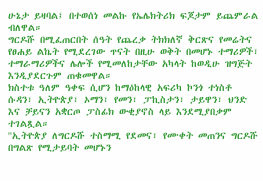ሁኔታ ይዛባል፤ በተወሰነ መልኩ የኤሌክትሪክ ፍጆታም ይጨምራል ብለዋል።
ግርዶሹ በሚፈጠርበት ሰዓት የጨረቃ ትክክለኛ ቅርጽና የመሬትና የፀሐይ ልኬት የሚደረገው ጥናት በዚሁ ወቅት በመሆኑ ተማሪዎች፣ ተማራማሪዎችና ሌሎች የሚመለከታቸው አካላት ከወዲሁ ዝግጅት እንዲያደርጉም ጠቁመዋል።
ክስተቱ ዓለም ዓቀፍ ሲሆን ከማዕከላዊ አፍሪካ ኮንጎ ተነስቶ ሱዳን፣ ኢትዮጵያ፣ ኦማን፣ የመን፣ ፓኪስታን፣ ታይዋን፣ ህንድ እና ቻይናን አቋርጦ ፓስፊክ ውቂያኖስ ላይ እንደሚያበቃም ተገልጿል።
''ኢትዮጵያ ለግርዶሹ ተስማሚ የደመና፣ የሙቀት መጠንና ግርዶሹ በግልጽ የሚታይባት መሆኑን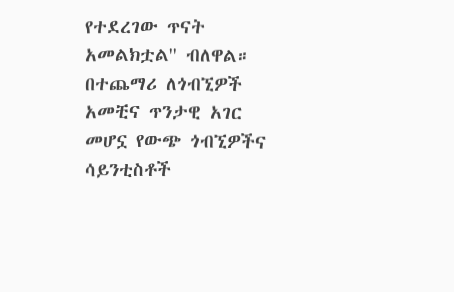የተደረገው ጥናት አመልክቷል'' ብለዋል።
በተጨማሪ ለጎብኚዎች አመቺና ጥንታዊ አገር መሆኗ የውጭ ጎብኚዎችና ሳይንቲስቶች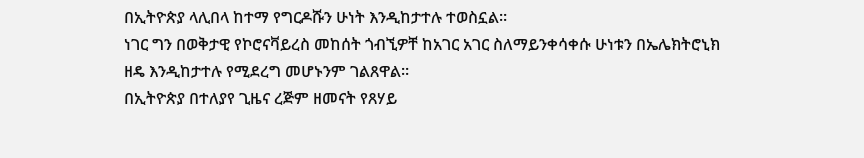በኢትዮጵያ ላሊበላ ከተማ የግርዶሹን ሁነት እንዲከታተሉ ተወስኗል።
ነገር ግን በወቅታዊ የኮሮናቫይረስ መከሰት ጎብኚዎቸ ከአገር አገር ስለማይንቀሳቀሱ ሁነቱን በኤሌክትሮኒክ ዘዴ እንዲከታተሉ የሚደረግ መሆኑንም ገልጸዋል።
በኢትዮጵያ በተለያየ ጊዜና ረጅም ዘመናት የጸሃይ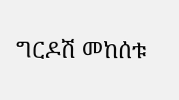ግርዶሽ መከሰቱ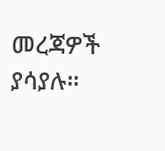መረጃዎች ያሳያሉ።